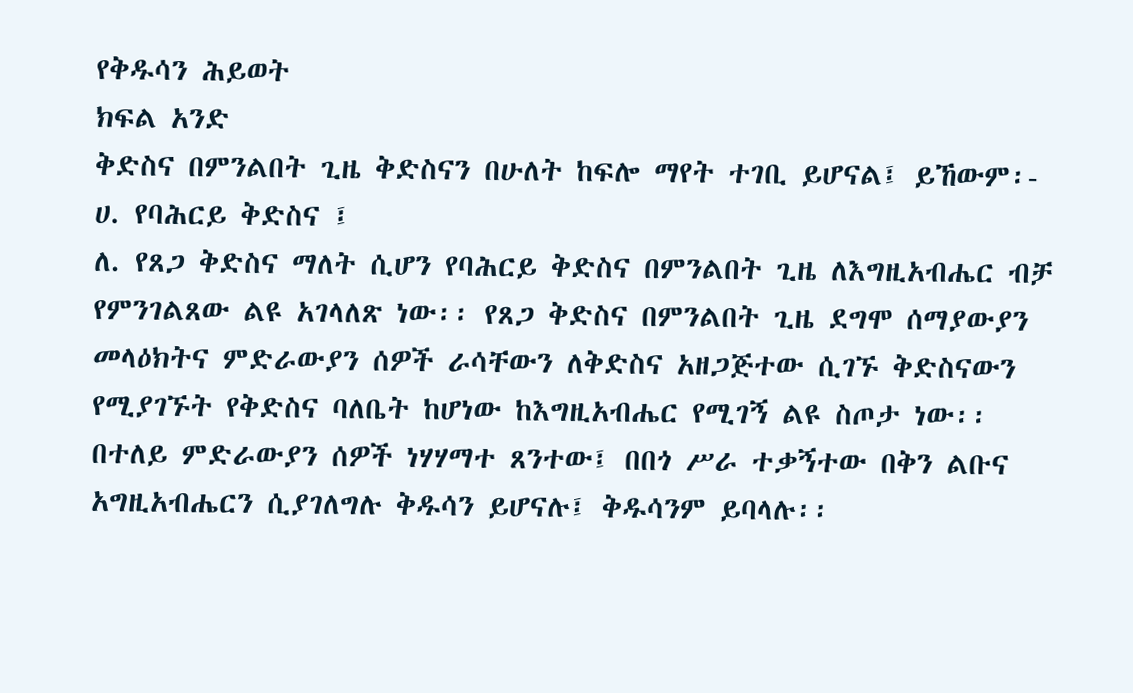የቅዱሳን ሕይወት
ክፍል አንድ
ቅድስና በምንልበት ጊዜ ቅድስናን በሁለት ከፍሎ ማየት ተገቢ ይሆናል፤ ይኸውም፡-
ሀ. የባሕርይ ቅድስና ፤
ለ. የጸጋ ቅድስና ማለት ሲሆን የባሕርይ ቅድስና በምንልበት ጊዜ ለእግዚአብሔር ብቻ የምንገልጸው ልዩ አገላለጽ ነው፡፡ የጸጋ ቅድስና በምንልበት ጊዜ ደግሞ ሰማያውያን መላዕክትና ምድራውያን ሰዎች ራሳቸውን ለቅድስና አዘጋጅተው ሲገኙ ቅድስናውን የሚያገኙት የቅድስና ባለቤት ከሆነው ከእግዚአብሔር የሚገኝ ልዩ ስጦታ ነው፡፡ በተለይ ምድራውያን ሰዎች ነሃሃማተ ጸንተው፤ በበጎ ሥራ ተቃኝተው በቅን ልቡና አግዚአብሔርን ሲያገለግሉ ቅዱሳን ይሆናሉ፤ ቅዱሳንም ይባላሉ፡፡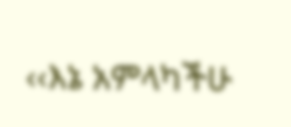‹‹እኔ አምላካችሁ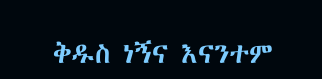ቅዱስ ነኝና እናንተም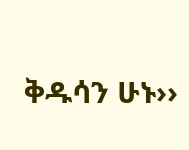ቅዱሳን ሁኑ››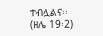ተብሏልና፡፡ (ዘሌ 19፡2)